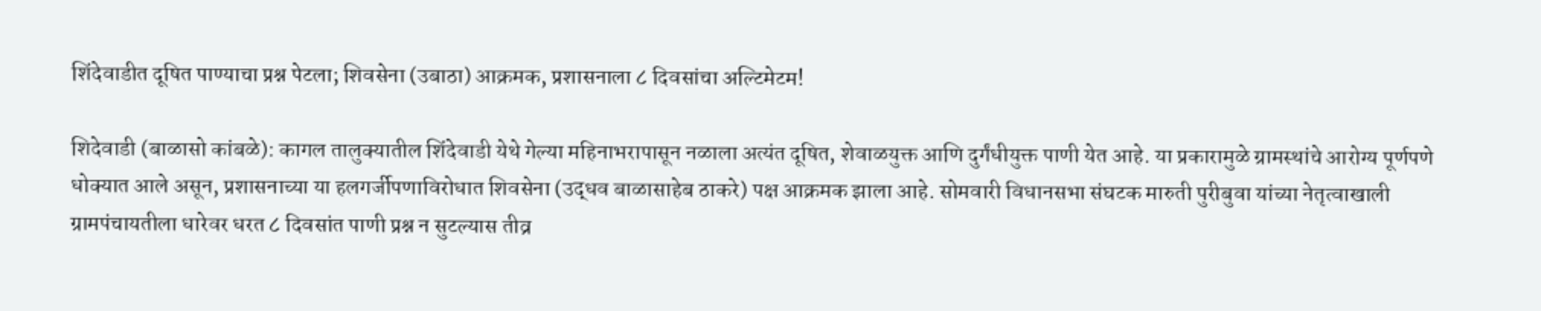शिंदेवाडीत दूषित पाण्याचा प्रश्न पेटला; शिवसेना (उबाठा) आक्रमक, प्रशासनाला ८ दिवसांचा अल्टिमेटम!

शिदेवाडी (बाळासो कांबळे): कागल तालुक्यातील शिंदेवाडी येथे गेल्या महिनाभरापासून नळाला अत्यंत दूषित, शेवाळयुक्त आणि दुर्गंधीयुक्त पाणी येत आहे. या प्रकारामुळे ग्रामस्थांचे आरोग्य पूर्णपणे धोक्यात आले असून, प्रशासनाच्या या हलगर्जीपणाविरोधात शिवसेना (उद्धव बाळासाहेब ठाकरे) पक्ष आक्रमक झाला आहे. सोमवारी विधानसभा संघटक मारुती पुरीबुवा यांच्या नेतृत्वाखाली ग्रामपंचायतीला धारेवर धरत ८ दिवसांत पाणी प्रश्न न सुटल्यास तीव्र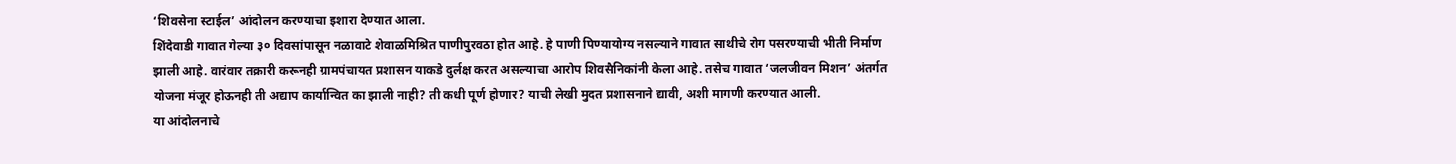‘शिवसेना स्टाईल’ आंदोलन करण्याचा इशारा देण्यात आला.
शिंदेवाडी गावात गेल्या ३० दिवसांपासून नळावाटे शेवाळमिश्रित पाणीपुरवठा होत आहे. हे पाणी पिण्यायोग्य नसल्याने गावात साथीचे रोग पसरण्याची भीती निर्माण झाली आहे. वारंवार तक्रारी करूनही ग्रामपंचायत प्रशासन याकडे दुर्लक्ष करत असल्याचा आरोप शिवसैनिकांनी केला आहे. तसेच गावात ‘जलजीवन मिशन’ अंतर्गत योजना मंजूर होऊनही ती अद्याप कार्यान्वित का झाली नाही? ती कधी पूर्ण होणार? याची लेखी मुदत प्रशासनाने द्यावी, अशी मागणी करण्यात आली.
या आंदोलनाचे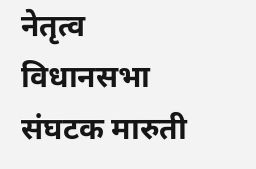नेतृत्व विधानसभा संघटक मारुती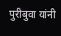पुरीबुवा यांनी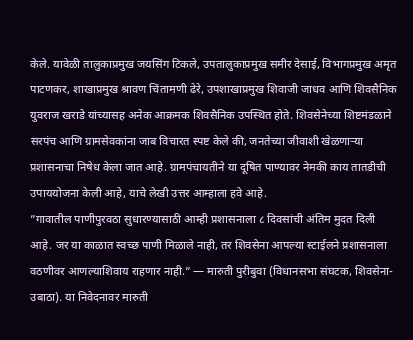केले. यावेळी तालुकाप्रमुख जयसिंग टिकले, उपतालुकाप्रमुख समीर देसाई, विभागप्रमुख अमृत पाटणकर, शाखाप्रमुख श्रावण चिंतामणी ढेरे, उपशाखाप्रमुख शिवाजी जाधव आणि शिवसैनिक युवराज खराडे यांच्यासह अनेक आक्रमक शिवसैनिक उपस्थित होते. शिवसेनेच्या शिष्टमंडळाने सरपंच आणि ग्रामसेवकांना जाब विचारत स्पष्ट केले की, जनतेच्या जीवाशी खेळणाऱ्या प्रशासनाचा निषेध केला जात आहे. ग्रामपंचायतीने या दूषित पाण्यावर नेमकी काय तातडीची उपाययोजना केली आहे, याचे लेखी उत्तर आम्हाला हवे आहे.
”गावातील पाणीपुरवठा सुधारण्यासाठी आम्ही प्रशासनाला ८ दिवसांची अंतिम मुदत दिली आहे. जर या काळात स्वच्छ पाणी मिळाले नाही, तर शिवसेना आपल्या स्टाईलने प्रशासनाला वठणीवर आणल्याशिवाय राहणार नाही.” — मारुती पुरीबुवा (विधानसभा संघटक, शिवसेना-उबाठा). या निवेदनावर मारुती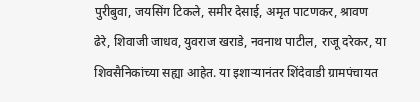पुरीबुवा, जयसिंग टिकले, समीर देसाई, अमृत पाटणकर, श्रावण ढेरे, शिवाजी जाधव, युवराज खराडे, नवनाथ पाटील, राजू दरेकर, या शिवसैनिकांच्या सह्या आहेत. या इशाऱ्यानंतर शिंदेवाडी ग्रामपंचायत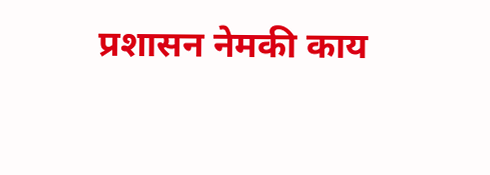प्रशासन नेमकी काय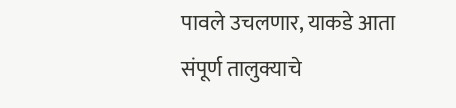पावले उचलणार, याकडे आता संपूर्ण तालुक्याचे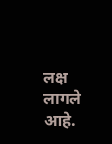लक्ष लागले आहे.